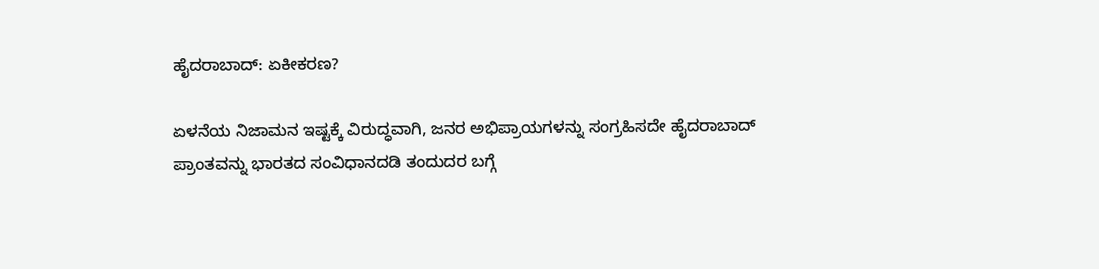ಹೈದರಾಬಾದ್: ಏಕೀಕರಣ?

ಏಳನೆಯ ನಿಜಾಮನ ಇಷ್ಟಕ್ಕೆ ವಿರುದ್ಧವಾಗಿ, ಜನರ ಅಭಿಪ್ರಾಯಗಳನ್ನು ಸಂಗ್ರಹಿಸದೇ ಹೈದರಾಬಾದ್ ಪ್ರಾಂತವನ್ನು ಭಾರತದ ಸಂವಿಧಾನದಡಿ ತಂದುದರ ಬಗ್ಗೆ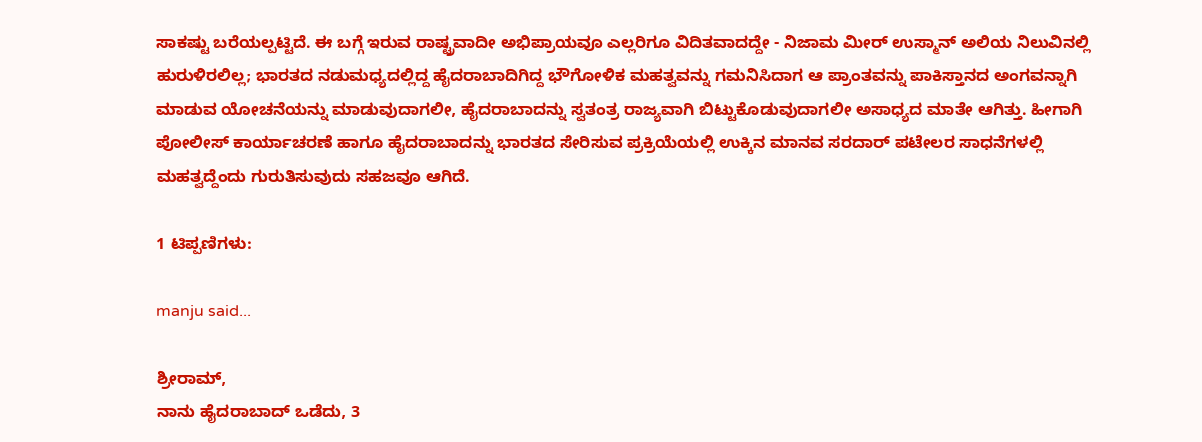ಸಾಕಷ್ಟು ಬರೆಯಲ್ಪಟ್ಟಿದೆ. ಈ ಬಗ್ಗೆ ಇರುವ ರಾಷ್ಟ್ರವಾದೀ ಅಭಿಪ್ರಾಯವೂ ಎಲ್ಲರಿಗೂ ವಿದಿತವಾದದ್ದೇ - ನಿಜಾಮ ಮೀರ್ ಉಸ್ಮಾನ್ ಅಲಿಯ ನಿಲುವಿನಲ್ಲಿ ಹುರುಳಿರಲಿಲ್ಲ; ಭಾರತದ ನಡುಮಧ್ಯದಲ್ಲಿದ್ದ ಹೈದರಾಬಾದಿಗಿದ್ದ ಭೌಗೋಳಿಕ ಮಹತ್ವವನ್ನು ಗಮನಿಸಿದಾಗ ಆ ಪ್ರಾಂತವನ್ನು ಪಾಕಿಸ್ತಾನದ ಅಂಗವನ್ನಾಗಿ ಮಾಡುವ ಯೋಚನೆಯನ್ನು ಮಾಡುವುದಾಗಲೀ, ಹೈದರಾಬಾದನ್ನು ಸ್ವತಂತ್ರ ರಾಜ್ಯವಾಗಿ ಬಿಟ್ಟುಕೊಡುವುದಾಗಲೀ ಅಸಾಧ್ಯದ ಮಾತೇ ಆಗಿತ್ತು. ಹೀಗಾಗಿ ಪೋಲೀಸ್ ಕಾರ್ಯಾಚರಣೆ ಹಾಗೂ ಹೈದರಾಬಾದನ್ನು ಭಾರತದ ಸೇರಿಸುವ ಪ್ರಕ್ರಿಯೆಯಲ್ಲಿ ಉಕ್ಕಿನ ಮಾನವ ಸರದಾರ್ ಪಟೇಲರ ಸಾಧನೆಗಳಲ್ಲಿ ಮಹತ್ವದ್ದೆಂದು ಗುರುತಿಸುವುದು ಸಹಜವೂ ಆಗಿದೆ.

1 ಟಿಪ್ಪಣಿಗಳು:

manju said...

ಶ್ರೀರಾಮ್,
ನಾನು ಹೈದರಾಬಾದ್ ಒಡೆದು, 3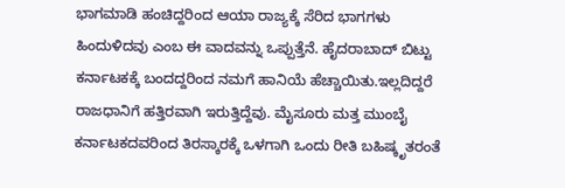ಭಾಗಮಾಡಿ ಹಂಚಿದ್ದರಿಂದ ಆಯಾ ರಾಜ್ಯಕ್ಕೆ ಸೆರಿದ ಭಾಗಗಳು ಹಿಂದುಳಿದವು ಎಂಬ ಈ ವಾದವನ್ನು ಒಪ್ಪುತ್ತೆನೆ. ಹೈದರಾಬಾದ್ ಬಿಟ್ಟು ಕರ್ನಾಟಕಕ್ಕೆ ಬಂದದ್ದರಿಂದ ನಮಗೆ ಹಾನಿಯೆ ಹೆಚ್ಚಾಯಿತು.ಇಲ್ಲದಿದ್ದರೆ ರಾಜಧಾನಿಗೆ ಹತ್ತಿರವಾಗಿ ಇರುತ್ತಿದ್ದೆವು. ಮೈಸೂರು ಮತ್ತ ಮುಂಬೈ ಕರ್ನಾಟಕದವರಿಂದ ತಿರಸ್ಕಾರಕ್ಕೆ ಒಳಗಾಗಿ ಒಂದು ರೀತಿ ಬಹಿಷ್ಕೃತರಂತೆ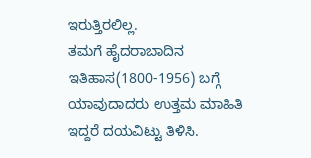ಇರುತ್ತಿರಲಿಲ್ಲ.
ತಮಗೆ ಹೈದರಾಬಾದಿನ ಇತಿಹಾಸ(1800-1956) ಬಗ್ಗೆ ಯಾವುದಾದರು ಉತ್ತಮ ಮಾಹಿತಿ ಇದ್ದರೆ ದಯವಿಟ್ಟು ತಿಳಿಸಿ.